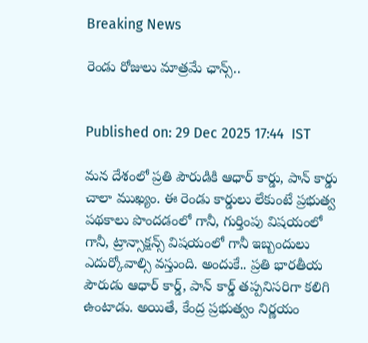Breaking News

రెండు రోజులు మాత్రమే ఛాన్స్..


Published on: 29 Dec 2025 17:44  IST

మన దేశంలో ప్రతి పౌరుడికి ఆధార్ కార్డు, పాన్ కార్డు చాలా ముఖ్యం. ఈ రెండు కార్డులు లేకుంటే ప్రభుత్వ పథకాలు పొందడంలో గానీ, గుర్తింపు విషయంలో గానీ, ట్రాన్సాక్షన్స్ విషయంలో గానీ ఇబ్బందులు ఎదుర్కోవాల్సి వస్తుంది. అందుకే.. ప్రతి భారతీయ పౌరుడు ఆధార్ కార్డ్, పాన్ కార్డ్ తప్పనిసరిగా కలిగి ఉంటాడు. అయితే, కేంద్ర ప్రభుత్వం నిర్ణయం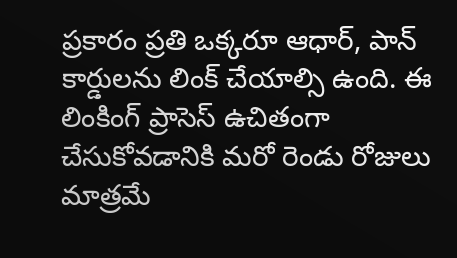ప్రకారం ప్రతి ఒక్కరూ ఆధార్, పాన్ కార్డులను లింక్ చేయాల్సి ఉంది. ఈ లింకింగ్ ప్రాసెస్ ఉచితంగా చేసుకోవడానికి మరో రెండు రోజులు మాత్రమే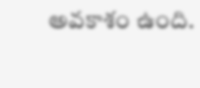అవకాశం ఉంది.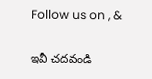Follow us on , &

ఇవీ చదవండి